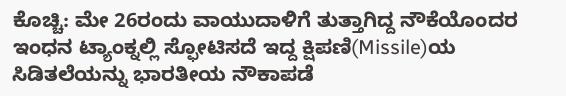ಕೊಚ್ಚಿ: ಮೇ 26ರಂದು ವಾಯುದಾಳಿಗೆ ತುತ್ತಾಗಿದ್ದ ನೌಕೆಯೊಂದರ ಇಂಧನ ಟ್ಯಾಂಕ್ನಲ್ಲಿ ಸ್ಫೋಟಿಸದೆ ಇದ್ದ ಕ್ಷಿಪಣಿ(Missile)ಯ ಸಿಡಿತಲೆಯನ್ನು ಭಾರತೀಯ ನೌಕಾಪಡೆ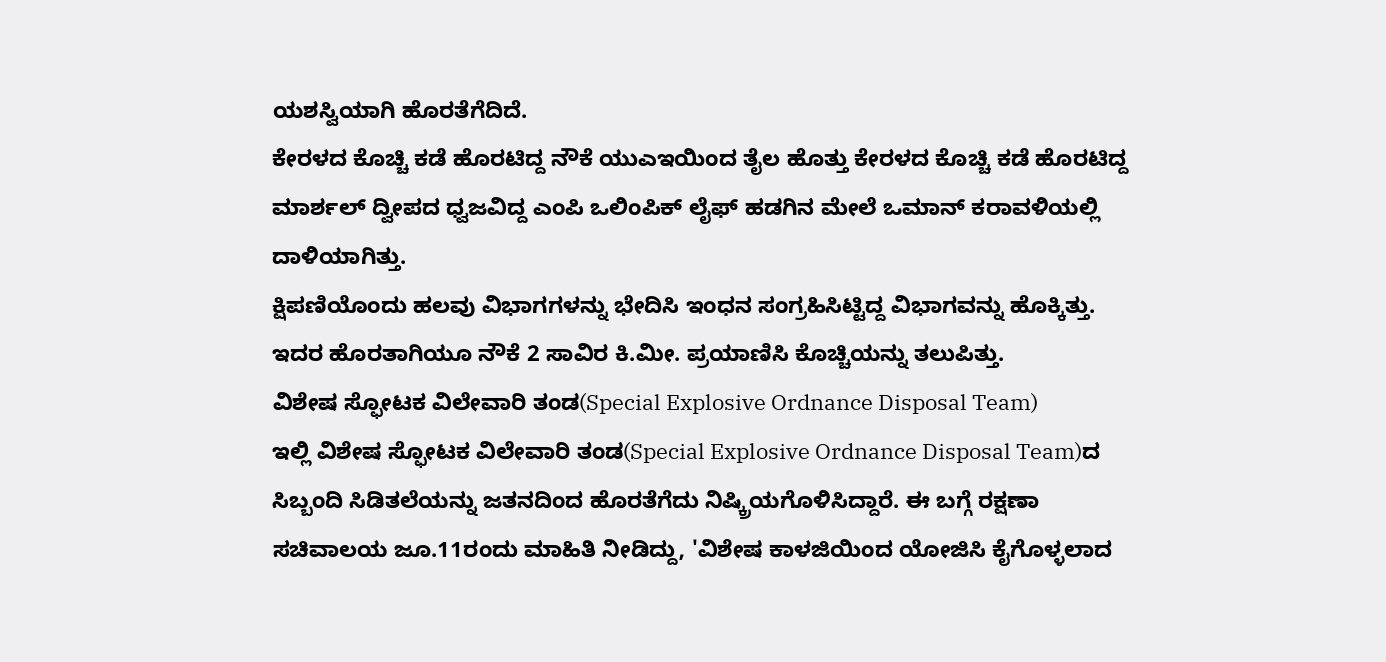ಯಶಸ್ವಿಯಾಗಿ ಹೊರತೆಗೆದಿದೆ.
ಕೇರಳದ ಕೊಚ್ಚಿ ಕಡೆ ಹೊರಟಿದ್ದ ನೌಕೆ ಯುಎಇಯಿಂದ ತೈಲ ಹೊತ್ತು ಕೇರಳದ ಕೊಚ್ಚಿ ಕಡೆ ಹೊರಟಿದ್ದ ಮಾರ್ಶಲ್ ದ್ವೀಪದ ಧ್ವಜವಿದ್ದ ಎಂಪಿ ಒಲಿಂಪಿಕ್ ಲೈಫ್ ಹಡಗಿನ ಮೇಲೆ ಒಮಾನ್ ಕರಾವಳಿಯಲ್ಲಿ ದಾಳಿಯಾಗಿತ್ತು.
ಕ್ಷಿಪಣಿಯೊಂದು ಹಲವು ವಿಭಾಗಗಳನ್ನು ಭೇದಿಸಿ ಇಂಧನ ಸಂಗ್ರಹಿಸಿಟ್ಟಿದ್ದ ವಿಭಾಗವನ್ನು ಹೊಕ್ಕಿತ್ತು. ಇದರ ಹೊರತಾಗಿಯೂ ನೌಕೆ 2 ಸಾವಿರ ಕಿ.ಮೀ. ಪ್ರಯಾಣಿಸಿ ಕೊಚ್ಚಿಯನ್ನು ತಲುಪಿತ್ತು.
ವಿಶೇಷ ಸ್ಫೋಟಕ ವಿಲೇವಾರಿ ತಂಡ(Special Explosive Ordnance Disposal Team)
ಇಲ್ಲಿ ವಿಶೇಷ ಸ್ಫೋಟಕ ವಿಲೇವಾರಿ ತಂಡ(Special Explosive Ordnance Disposal Team)ದ ಸಿಬ್ಬಂದಿ ಸಿಡಿತಲೆಯನ್ನು ಜತನದಿಂದ ಹೊರತೆಗೆದು ನಿಷ್ಕ್ರಿಯಗೊಳಿಸಿದ್ದಾರೆ. ಈ ಬಗ್ಗೆ ರಕ್ಷಣಾ ಸಚಿವಾಲಯ ಜೂ.11ರಂದು ಮಾಹಿತಿ ನೀಡಿದ್ದು, 'ವಿಶೇಷ ಕಾಳಜಿಯಿಂದ ಯೋಜಿಸಿ ಕೈಗೊಳ್ಳಲಾದ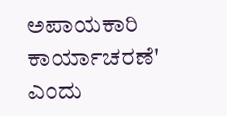ಅಪಾಯಕಾರಿ ಕಾರ್ಯಾಚರಣೆ' ಎಂದು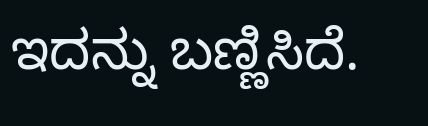ಇದನ್ನು ಬಣ್ಣಿಸಿದೆ.